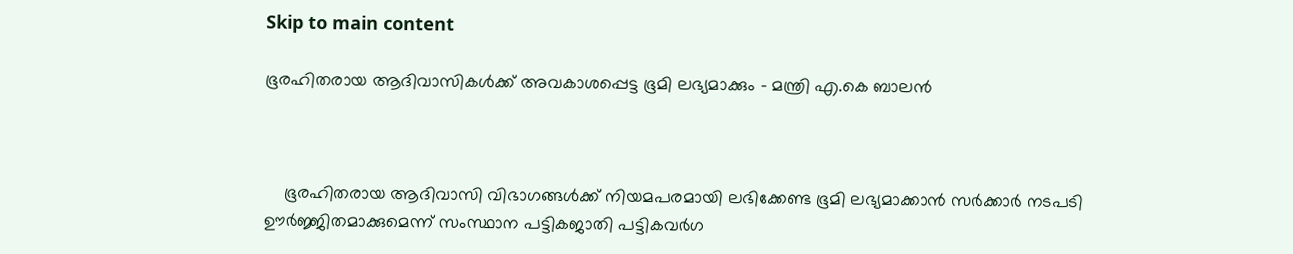Skip to main content

ഭൂരഹിതരായ ആദിവാസികള്‍ക്ക് അവകാശപ്പെട്ട ഭൂമി ലഭ്യമാക്കും - മന്ത്രി എ.കെ ബാലന്‍



    ഭൂരഹിതരായ ആദിവാസി വിഭാഗങ്ങള്‍ക്ക് നിയമപരമായി ലഭിക്കേണ്ട ഭൂമി ലഭ്യമാക്കാന്‍ സര്‍ക്കാര്‍ നടപടി ഊര്‍ജ്ജിതമാക്കുമെന്ന് സംസ്ഥാന പട്ടികജാതി പട്ടികവര്‍ഗ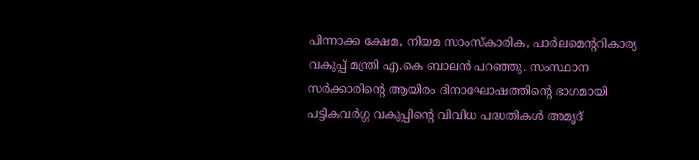പിന്നാക്ക ക്ഷേമ, നിയമ സാംസ്‌കാരിക, പാര്‍ലമെന്ററികാര്യ വകുപ്പ് മന്ത്രി എ.കെ ബാലന്‍ പറഞ്ഞു. സംസ്ഥാന സര്‍ക്കാരിന്റെ ആയിരം ദിനാഘോഷത്തിന്റെ ഭാഗമായി പട്ടികവര്‍ഗ്ഗ വകുപ്പിന്റെ വിവിധ പദ്ധതികള്‍ അമൃദ്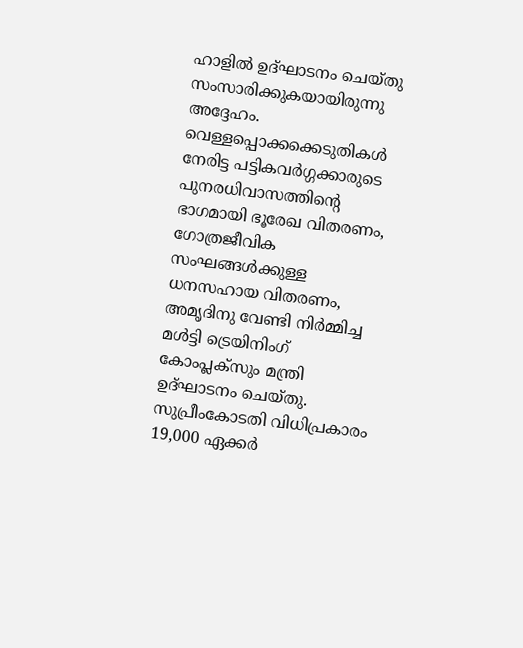ഹാളില്‍ ഉദ്ഘാടനം ചെയ്തു സംസാരിക്കുകയായിരുന്നു അദ്ദേഹം. വെള്ളപ്പൊക്കക്കെടുതികള്‍ നേരിട്ട പട്ടികവര്‍ഗ്ഗക്കാരുടെ പുനരധിവാസത്തിന്റെ ഭാഗമായി ഭൂരേഖ വിതരണം, ഗോത്രജീവിക സംഘങ്ങള്‍ക്കുള്ള ധനസഹായ വിതരണം, അമൃദിനു വേണ്ടി നിര്‍മ്മിച്ച മള്‍ട്ടി ട്രെയിനിംഗ് കോംപ്ലക്‌സും മന്ത്രി ഉദ്ഘാടനം ചെയ്തു. സുപ്രീംകോടതി വിധിപ്രകാരം 19,000 ഏക്കര്‍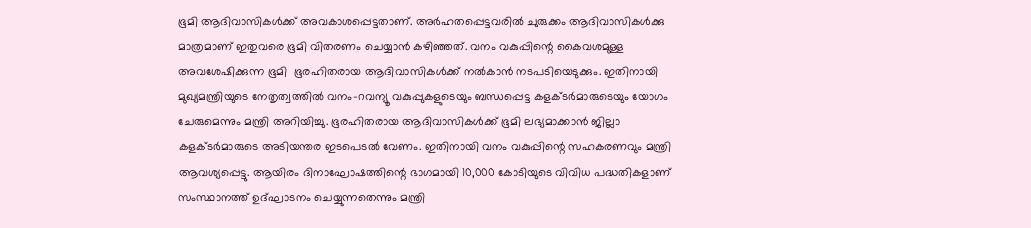ഭൂമി ആദിവാസികള്‍ക്ക് അവകാശപ്പെട്ടതാണ്. അര്‍ഹതപ്പെട്ടവരില്‍ ചുരുക്കം ആദിവാസികള്‍ക്കു മാത്രമാണ് ഇതുവരെ ഭൂമി വിതരണം ചെയ്യാന്‍ കഴിഞ്ഞത്. വനം വകുപ്പിന്റെ കൈവശമുള്ള അവശേഷിക്കുന്ന ഭൂമി  ഭൂരഹിതരായ ആദിവാസികള്‍ക്ക് നല്‍കാന്‍ നടപടിയെടുക്കും. ഇതിനായി മുഖ്യമന്ത്രിയുടെ നേതൃത്വത്തില്‍ വനം-റവന്യൂ വകുപ്പുകളുടെയും ബന്ധപ്പെട്ട കളക്ടര്‍മാരുടെയും യോഗം ചേരുമെന്നും മന്ത്രി അറിയിച്ചു. ഭൂരഹിതരായ ആദിവാസികള്‍ക്ക് ഭൂമി ലഭ്യമാക്കാന്‍ ജില്ലാ കളക്ടര്‍മാരുടെ അടിയന്തര ഇടപെടല്‍ വേണം. ഇതിനായി വനം വകുപ്പിന്റെ സഹകരണവും മന്ത്രി ആവശ്യപ്പെട്ടു. ആയിരം ദിനാഘോഷത്തിന്റെ ഭാഗമായി 10,000 കോടിയുടെ വിവിധ പദ്ധതികളാണ് സംസ്ഥാനത്ത് ഉദ്ഘാടനം ചെയ്യുന്നതെന്നും മന്ത്രി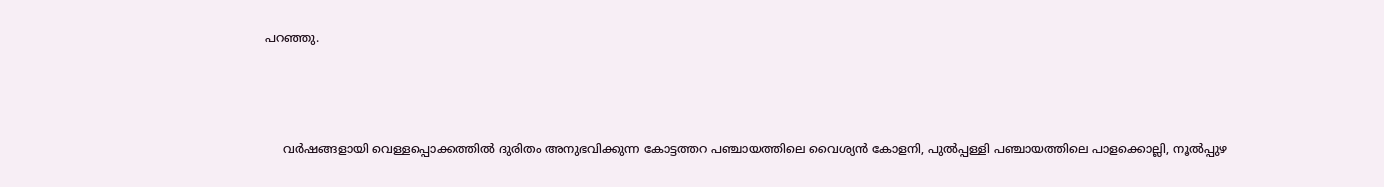പറഞ്ഞു.



     വര്‍ഷങ്ങളായി വെള്ളപ്പൊക്കത്തില്‍ ദുരിതം അനുഭവിക്കുന്ന കോട്ടത്തറ പഞ്ചായത്തിലെ വൈശ്യന്‍ കോളനി, പുല്‍പ്പള്ളി പഞ്ചായത്തിലെ പാളക്കൊല്ലി, നൂല്‍പ്പുഴ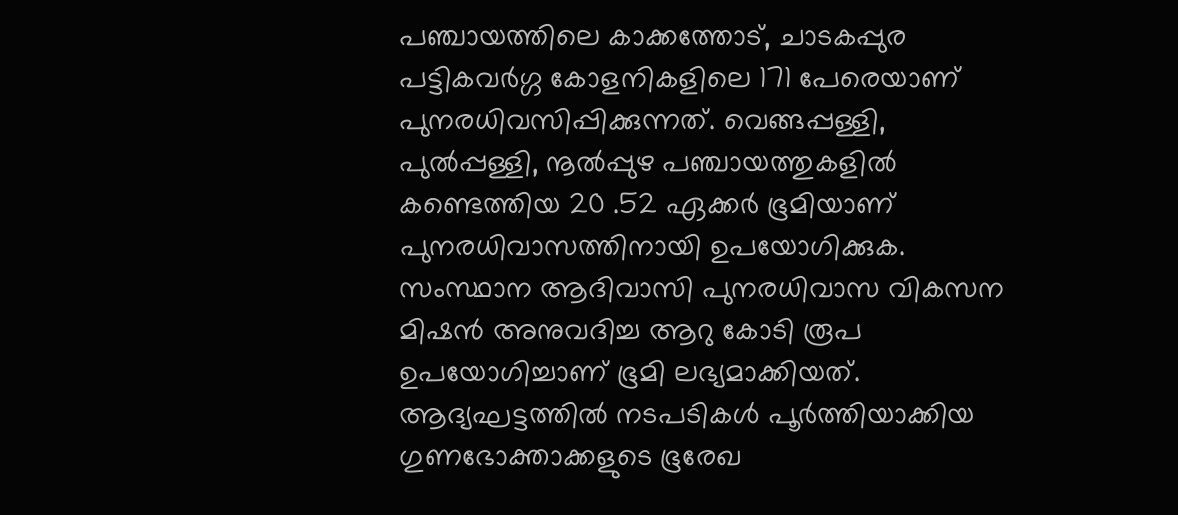പഞ്ചായത്തിലെ കാക്കത്തോട്, ചാടകപ്പുര പട്ടികവര്‍ഗ്ഗ കോളനികളിലെ 171 പേരെയാണ് പുനരധിവസിപ്പിക്കുന്നത്. വെങ്ങപ്പള്ളി, പുല്‍പ്പള്ളി, നൂല്‍പ്പുഴ പഞ്ചായത്തുകളില്‍ കണ്ടെത്തിയ 20 .52 ഏക്കര്‍ ഭൂമിയാണ് പുനരധിവാസത്തിനായി ഉപയോഗിക്കുക. സംസ്ഥാന ആദിവാസി പുനരധിവാസ വികസന മിഷന്‍ അനുവദിച്ച ആറു കോടി രൂപ ഉപയോഗിച്ചാണ് ഭൂമി ലഭ്യമാക്കിയത്. ആദ്യഘട്ടത്തില്‍ നടപടികള്‍ പൂര്‍ത്തിയാക്കിയ ഗുണഭോക്താക്കളുടെ ഭൂരേഖ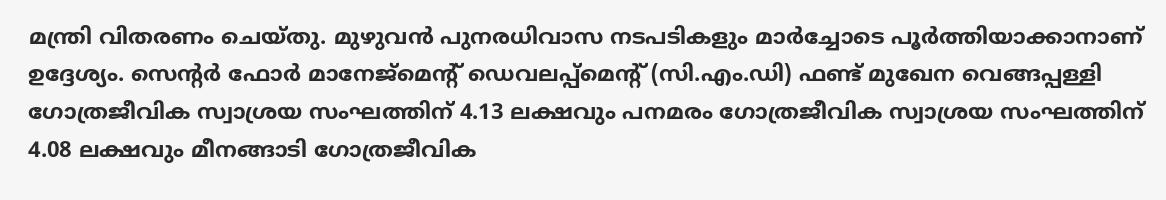മന്ത്രി വിതരണം ചെയ്തു. മുഴുവന്‍ പുനരധിവാസ നടപടികളും മാര്‍ച്ചോടെ പൂര്‍ത്തിയാക്കാനാണ് ഉദ്ദേശ്യം. സെന്റര്‍ ഫോര്‍ മാനേജ്‌മെന്റ് ഡെവലപ്പ്‌മെന്റ് (സി.എം.ഡി) ഫണ്ട് മുഖേന വെങ്ങപ്പള്ളി ഗോത്രജീവിക സ്വാശ്രയ സംഘത്തിന് 4.13 ലക്ഷവും പനമരം ഗോത്രജീവിക സ്വാശ്രയ സംഘത്തിന് 4.08 ലക്ഷവും മീനങ്ങാടി ഗോത്രജീവിക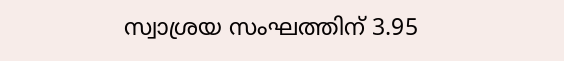സ്വാശ്രയ സംഘത്തിന് 3.95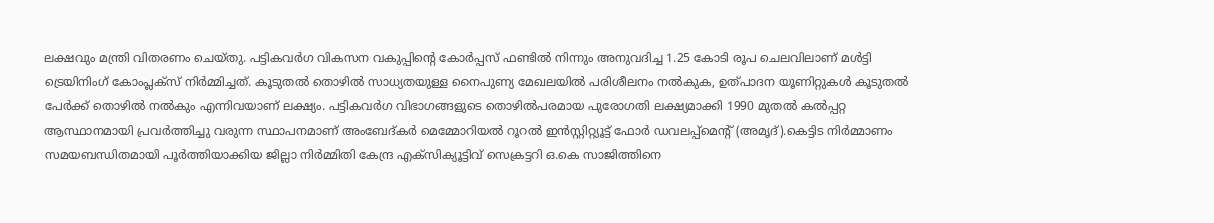ലക്ഷവും മന്ത്രി വിതരണം ചെയ്തു. പട്ടികവര്‍ഗ വികസന വകുപ്പിന്റെ കോര്‍പ്പസ് ഫണ്ടില്‍ നിന്നും അനുവദിച്ച 1.25 കോടി രൂപ ചെലവിലാണ് മള്‍ട്ടി ട്രെയിനിംഗ് കോംപ്ലക്‌സ് നിര്‍മ്മിച്ചത്. കൂടുതല്‍ തൊഴില്‍ സാധ്യതയുള്ള നൈപുണ്യ മേഖലയില്‍ പരിശീലനം നല്‍കുക, ഉത്പാദന യൂണിറ്റുകള്‍ കൂടുതല്‍ പേര്‍ക്ക് തൊഴില്‍ നല്‍കും എന്നിവയാണ് ലക്ഷ്യം. പട്ടികവര്‍ഗ വിഭാഗങ്ങളുടെ തൊഴില്‍പരമായ പുരോഗതി ലക്ഷ്യമാക്കി 1990 മുതല്‍ കല്‍പ്പറ്റ ആസ്ഥാനമായി പ്രവര്‍ത്തിച്ചു വരുന്ന സ്ഥാപനമാണ് അംബേദ്കര്‍ മെമ്മോറിയല്‍ റൂറല്‍ ഇന്‍സ്റ്റിറ്റ്യൂട്ട് ഫോര്‍ ഡവലപ്പ്‌മെന്റ് (അമൃദ്).കെട്ടിട നിര്‍മ്മാണം സമയബന്ധിതമായി പൂര്‍ത്തിയാക്കിയ ജില്ലാ നിര്‍മ്മിതി കേന്ദ്ര എക്‌സിക്യൂട്ടിവ് സെക്രട്ടറി ഒ.കെ സാജിത്തിനെ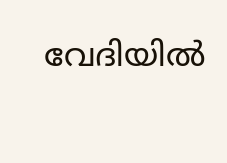വേദിയില്‍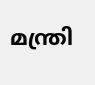മന്ത്രി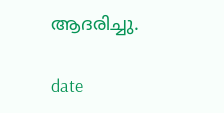ആദരിച്ചു.

date